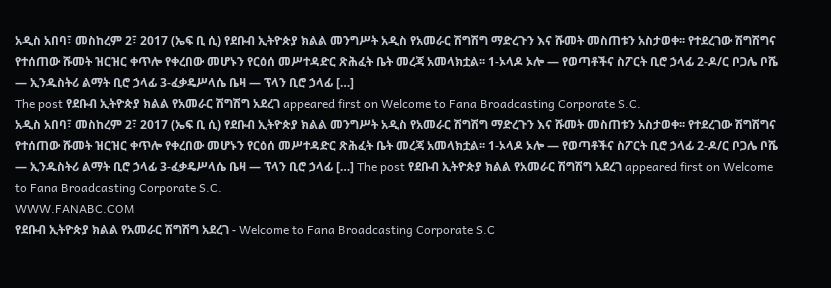አዲስ አበባ፣ መስከረም 2፣ 2017 (ኤፍ ቢ ሲ) የደቡብ ኢትዮጵያ ክልል መንግሥት አዲስ የአመራር ሽግሽግ ማድረጉን እና ሹመት መስጠቱን አስታወቀ፡፡ የተደረገው ሽግሽግና የተሰጠው ሹመት ዝርዝር ቀጥሎ የቀረበው መሆኑን የርዕሰ መሥተዳድር ጽሕፈት ቤት መረጃ አመላክቷል፡፡ 1-ኦላዶ ኦሎ — የወጣቶችና ስፖርት ቢሮ ኃላፊ 2-ዶ/ር ቦጋሌ ቦሼ — ኢንዱስትሪ ልማት ቢሮ ኃላፊ 3-ፈቃዴሥላሴ ቤዛ — ፕላን ቢሮ ኃላፊ […]
The post የደቡብ ኢትዮጵያ ክልል የአመራር ሽግሽግ አደረገ appeared first on Welcome to Fana Broadcasting Corporate S.C.
አዲስ አበባ፣ መስከረም 2፣ 2017 (ኤፍ ቢ ሲ) የደቡብ ኢትዮጵያ ክልል መንግሥት አዲስ የአመራር ሽግሽግ ማድረጉን እና ሹመት መስጠቱን አስታወቀ፡፡ የተደረገው ሽግሽግና የተሰጠው ሹመት ዝርዝር ቀጥሎ የቀረበው መሆኑን የርዕሰ መሥተዳድር ጽሕፈት ቤት መረጃ አመላክቷል፡፡ 1-ኦላዶ ኦሎ — የወጣቶችና ስፖርት ቢሮ ኃላፊ 2-ዶ/ር ቦጋሌ ቦሼ — ኢንዱስትሪ ልማት ቢሮ ኃላፊ 3-ፈቃዴሥላሴ ቤዛ — ፕላን ቢሮ ኃላፊ […] The post የደቡብ ኢትዮጵያ ክልል የአመራር ሽግሽግ አደረገ appeared first on Welcome to Fana Broadcasting Corporate S.C.
WWW.FANABC.COM
የደቡብ ኢትዮጵያ ክልል የአመራር ሽግሽግ አደረገ - Welcome to Fana Broadcasting Corporate S.C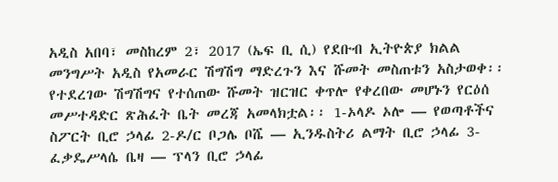አዲስ አበባ፣ መስከረም 2፣ 2017 (ኤፍ ቢ ሲ) የደቡብ ኢትዮጵያ ክልል መንግሥት አዲስ የአመራር ሽግሽግ ማድረጉን እና ሹመት መስጠቱን አስታወቀ፡፡ የተደረገው ሽግሽግና የተሰጠው ሹመት ዝርዝር ቀጥሎ የቀረበው መሆኑን የርዕሰ መሥተዳድር ጽሕፈት ቤት መረጃ አመላክቷል፡፡ 1-ኦላዶ ኦሎ — የወጣቶችና ስፖርት ቢሮ ኃላፊ 2-ዶ/ር ቦጋሌ ቦሼ — ኢንዱስትሪ ልማት ቢሮ ኃላፊ 3-ፈቃዴሥላሴ ቤዛ — ፕላን ቢሮ ኃላፊ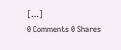[…]
0 Comments 0 Shares